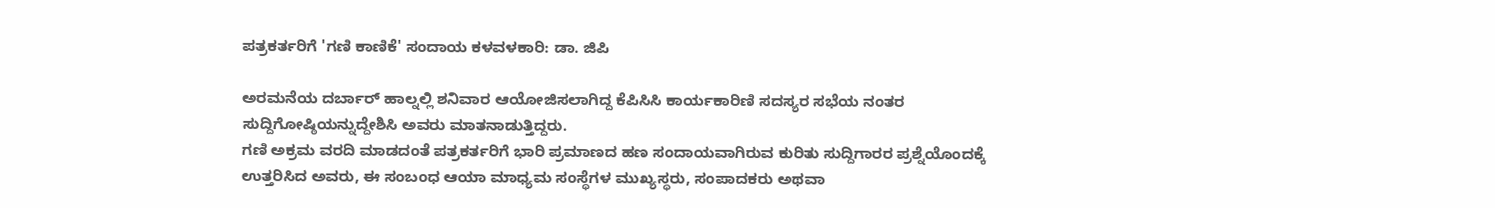ಪತ್ರಕರ್ತರಿಗೆ 'ಗಣಿ ಕಾಣಿಕೆ' ಸಂದಾಯ ಕಳವಳಕಾರಿ: ಡಾ. ಜಿಪಿ

ಅರಮನೆಯ ದರ್ಬಾರ್ ಹಾಲ್ನಲ್ಲಿ ಶನಿವಾರ ಆಯೋಜಿಸಲಾಗಿದ್ದ ಕೆಪಿಸಿಸಿ ಕಾರ್ಯಕಾರಿಣಿ ಸದಸ್ಯರ ಸಭೆಯ ನಂತರ ಸುದ್ದಿಗೋಷ್ಠಿಯನ್ನುದ್ದೇಶಿಸಿ ಅವರು ಮಾತನಾಡುತ್ತಿದ್ದರು.
ಗಣಿ ಅಕ್ರಮ ವರದಿ ಮಾಡದಂತೆ ಪತ್ರಕರ್ತರಿಗೆ ಭಾರಿ ಪ್ರಮಾಣದ ಹಣ ಸಂದಾಯವಾಗಿರುವ ಕುರಿತು ಸುದ್ದಿಗಾರರ ಪ್ರಶ್ನೆಯೊಂದಕ್ಕೆ ಉತ್ತರಿಸಿದ ಅವರು, ಈ ಸಂಬಂಧ ಆಯಾ ಮಾಧ್ಯಮ ಸಂಸ್ಥೆಗಳ ಮುಖ್ಯಸ್ಥರು, ಸಂಪಾದಕರು ಅಥವಾ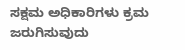ಸಕ್ಷಮ ಅಧಿಕಾರಿಗಳು ಕ್ರಮ ಜರುಗಿಸುವುದು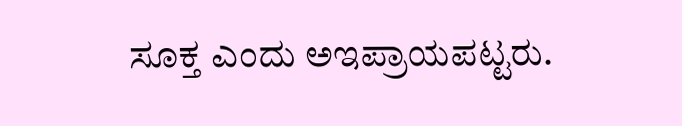ಸೂಕ್ತ ಎಂದು ಅಇಪ್ರಾಯಪಟ್ಟರು.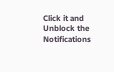Click it and Unblock the Notifications